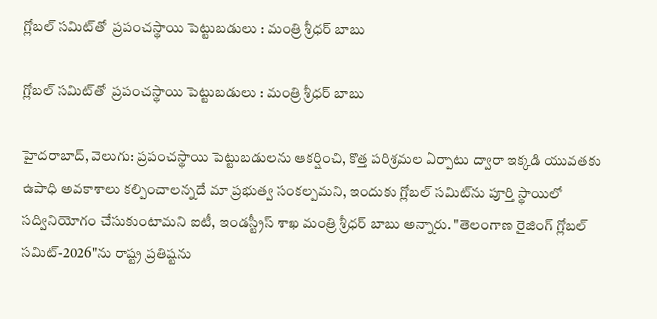గ్లోబల్ సమిట్‌‌‌‌‌‌‌‌తో  ప్రపంచస్థాయి పెట్టుబడులు : మంత్రి శ్రీధర్ బాబు

గ్లోబల్ సమిట్‌‌‌‌‌‌‌‌తో  ప్రపంచస్థాయి పెట్టుబడులు : మంత్రి శ్రీధర్ బాబు

హైదరాబాద్, వెలుగు: ప్రపంచస్థాయి పెట్టుబడులను ఆకర్షించి, కొత్త పరిశ్రమల ఏర్పాటు ద్వారా ఇక్కడి యువతకు ఉపాధి అవకాశాలు కల్పించాలన్నదే మా ప్రభుత్వ సంకల్పమని, ఇందుకు గ్లోబల్ సమిట్‌‌‌‌‌‌‌‌ను పూర్తి స్థాయిలో సద్వినియోగం చేసుకుంటామని ఐటీ, ఇండస్ట్రీస్ శాఖ మంత్రి శ్రీధర్ బాబు అన్నారు. "తెలంగాణ రైజింగ్ గ్లోబల్ సమిట్-2026"ను రాష్ట్ర ప్రతిష్టను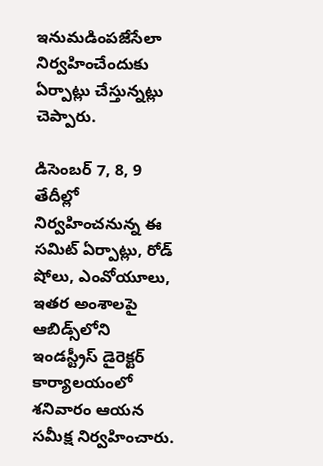ఇనుమడింపజేసేలా నిర్వహించేందుకు ఏర్పాట్లు చేస్తున్నట్లు చెప్పారు.

డిసెంబర్ 7, 8, 9 తేదీల్లో నిర్వహించనున్న ఈ సమిట్ ఏర్పాట్లు, రోడ్ షోలు, ఎంవోయూలు, ఇతర అంశాలపై ఆబిడ్స్‌‌‌‌‌‌‌‌లోని ఇండస్ట్రీస్ డైరెక్టర్ కార్యాలయంలో శనివారం ఆయన సమీక్ష నిర్వహించారు.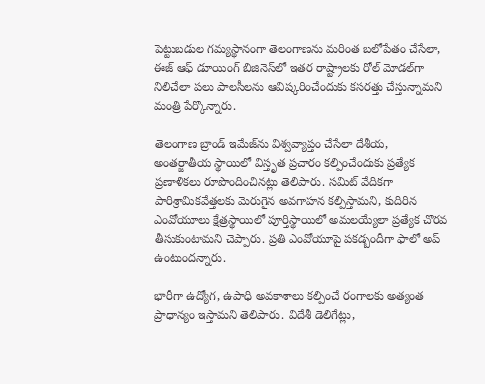పెట్టుబడుల గమ్యస్థానంగా తెలంగాణను మరింత బలోపేతం చేసేలా, ఈజ్ ఆఫ్ డూయింగ్ బిజినెస్‌‌‌‌‌‌‌‌లో ఇతర రాష్ట్రాలకు రోల్ మోడల్‌‌‌‌‌‌‌‌గా నిలిచేలా పలు పాలసీలను ఆవిష్కరించేందుకు కసరత్తు చేస్తున్నామని మంత్రి పేర్కొన్నారు.

తెలంగాణ బ్రాండ్ ఇమేజ్‌‌‌‌‌‌‌‌ను విశ్వవ్యాప్తం చేసేలా దేశీయ, అంతర్జాతీయ స్థాయిలో విస్తృత ప్రచారం కల్పించేందుకు ప్రత్యేక ప్రణాళికలు రూపొందించినట్లు తెలిపారు. సమిట్ వేదికగా పారిశ్రామికవేత్తలకు మెరుగైన అవగాహన కల్పిస్తామని, కుదిరిన ఎంవోయూలు క్షేత్రస్థాయిలో పూర్తిస్థాయిలో అమలయ్యేలా ప్రత్యేక చొరవ తీసుకుంటామని చెప్పారు. ప్రతి ఎంవోయూపై పకడ్బందీగా ఫాలో అప్ ఉంటుందన్నారు.

భారీగా ఉద్యోగ, ఉపాధి అవకాశాలు కల్పించే రంగాలకు అత్యంత ప్రాధాన్యం ఇస్తామని తెలిపారు. విదేశీ డెలిగేట్లు,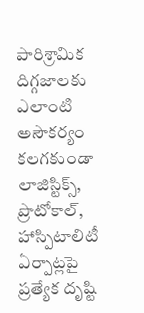పారిశ్రామిక దిగ్గజాలకు ఎలాంటి అసౌకర్యం కలగకుండా లాజిస్టిక్స్, ప్రొటోకాల్, హాస్పిటాలిటీ ఏర్పాట్లపై ప్రత్యేక దృష్టి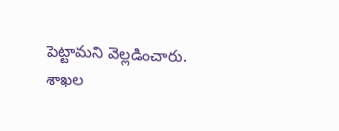పెట్టామని వెల్లడించారు. శాఖల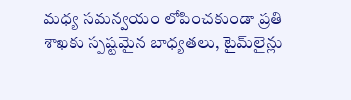మధ్య సమన్వయం లోపించకుండా ప్రతి శాఖకు స్పష్టమైన బాధ్యతలు, టైమ్‌‌‌‌‌‌‌‌లైన్లు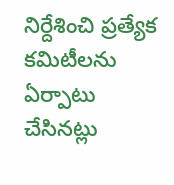నిర్దేశించి ప్రత్యేక కమిటీలను ఏర్పాటు చేసినట్లు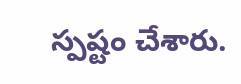స్పష్టం చేశారు.